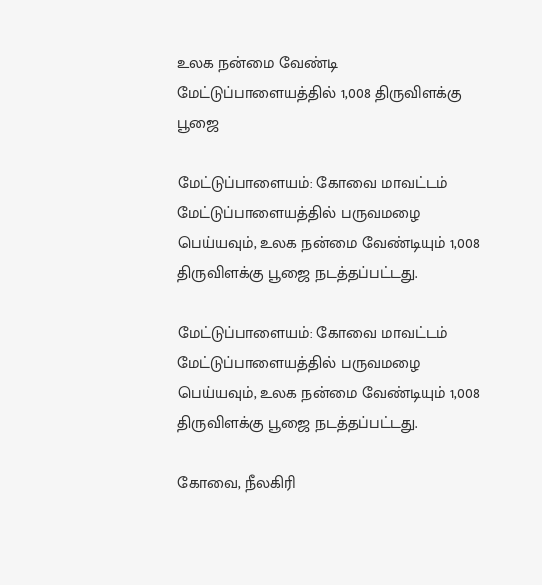உலக நன்மை வேண்டி மேட்டுப்பாளையத்தில் 1,008 திருவிளக்கு பூஜை

மேட்டுப்பாளையம்: கோவை மாவட்டம் மேட்டுப்பாளையத்தில் பருவமழை பெய்யவும், உலக நன்மை வேண்டியும் 1,008 திருவிளக்கு பூஜை நடத்தப்பட்டது.

மேட்டுப்பாளையம்: கோவை மாவட்டம் மேட்டுப்பாளையத்தில் பருவமழை பெய்யவும், உலக நன்மை வேண்டியும் 1,008 திருவிளக்கு பூஜை நடத்தப்பட்டது.

கோவை, நீலகிரி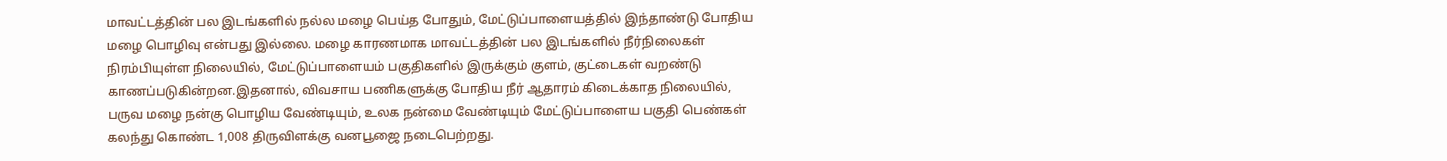மாவட்டத்தின் பல இடங்களில் நல்ல மழை பெய்த போதும், மேட்டுப்பாளையத்தில் இந்தாண்டு போதிய மழை பொழிவு என்பது இல்லை. மழை காரணமாக மாவட்டத்தின் பல இடங்களில் நீர்நிலைகள் நிரம்பியுள்ள நிலையில், மேட்டுப்பாளையம் பகுதிகளில் இருக்கும் குளம், குட்டைகள் வறண்டு காணப்படுகின்றன.இதனால், விவசாய பணிகளுக்கு போதிய நீர் ஆதாரம் கிடைக்காத நிலையில், பருவ மழை நன்கு பொழிய வேண்டியும், உலக நன்மை வேண்டியும் மேட்டுப்பாளைய பகுதி பெண்கள் கலந்து கொண்ட 1,008 திருவிளக்கு வனபூஜை நடைபெற்றது.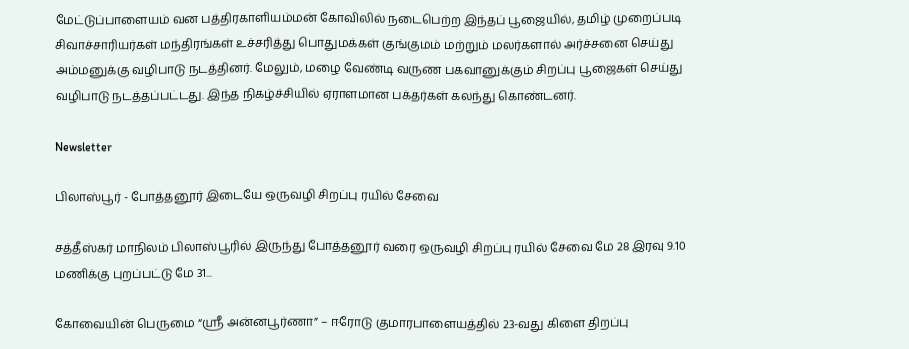மேட்டுப்பாளையம் வன பத்திரகாளியம்மன் கோவிலில் நடைபெற்ற இந்தப் பூஜையில், தமிழ் முறைப்படி சிவாச்சாரியர்கள் மந்திரங்கள் உச்சரித்து பொதுமக்கள் குங்குமம் மற்றும் மலர்களால் அர்ச்சனை செய்து அம்மனுக்கு வழிபாடு நடத்தினர். மேலும், மழை வேண்டி வருண பகவானுக்கும் சிறப்பு பூஜைகள் செய்து வழிபாடு நடத்தப்பட்டது. இந்த நிகழ்ச்சியில் ஏராளமான பக்தர்கள் கலந்து கொண்டனர்.

Newsletter

பிலாஸ்பூர் - போத்தனூர் இடையே ஒருவழி சிறப்பு ரயில் சேவை

சத்தீஸ்கர் மாநிலம் பிலாஸ்பூரில் இருந்து போத்தனூர் வரை ஒருவழி சிறப்பு ரயில் சேவை மே 28 இரவு 9.10 மணிக்கு புறப்பட்டு மே 31...

கோவையின் பெருமை “ஸ்ரீ அன்னபூர்ணா” – ஈரோடு குமாரபாளையத்தில் 23-வது கிளை திறப்பு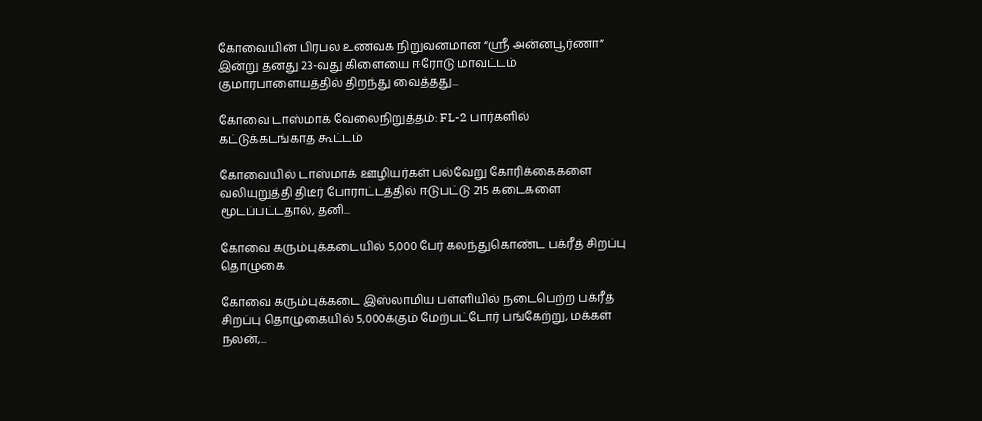கோவையின் பிரபல உணவக நிறுவனமான “ஸ்ரீ அன்னபூர்ணா” இன்று தனது 23-வது கிளையை ஈரோடு மாவட்டம் குமாரபாளையத்தில் திறந்து வைத்தது...

கோவை டாஸ்மாக் வேலைநிறுத்தம்: FL-2 பார்களில் கட்டுக்கடங்காத கூட்டம்

கோவையில் டாஸ்மாக் ஊழியர்கள் பல்வேறு கோரிக்கைகளை வலியுறுத்தி திடீர் போராட்டத்தில் ஈடுபட்டு 215 கடைகளை மூடப்பட்டதால், தனி...

கோவை கரும்புக்கடையில் 5,000 பேர் கலந்துகொண்ட பக்ரீத் சிறப்பு தொழுகை

கோவை கரும்புக்கடை இஸ்லாமிய பள்ளியில் நடைபெற்ற பக்ரீத் சிறப்பு தொழுகையில் 5,000க்கும் மேற்பட்டோர் பங்கேற்று, மக்கள் நலன்,...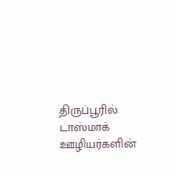திருப்பூரில் டாஸ்மாக் ஊழியர்களின்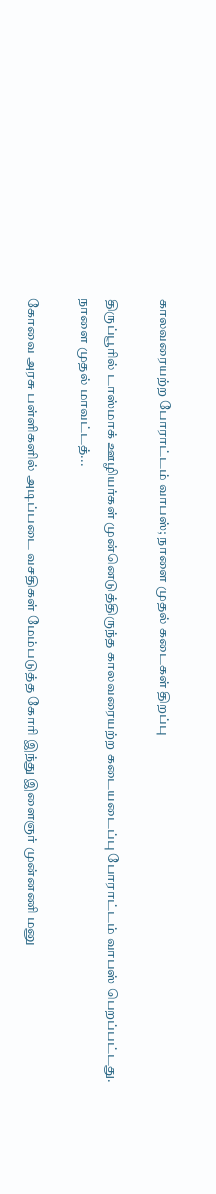காலவரையற்ற போராட்டம் வாபஸ்; நாளை முதல் கடைகள் திறப்பு

திருப்பூரில் டாஸ்மாக் ஊழியர்கள் முன்னெடுத்திருந்த காலவரையற்ற கடையடைப்பு போராட்டம் வாபஸ் பெறப்பட்டது. நாளை முதல் மாவட்டத்...

கோவை அரசு பள்ளிகளில் அடிப்படை வசதிகள் மேம்படுத்த கோரி இந்து இளைஞர் முன்னணி மனு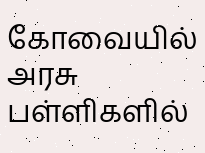கோவையில் அரசு பள்ளிகளில்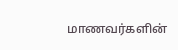மாணவர்களின்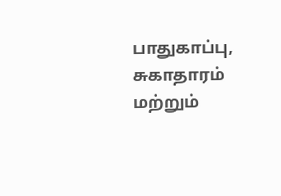பாதுகாப்பு, சுகாதாரம் மற்றும்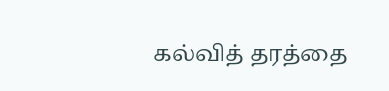கல்வித் தரத்தை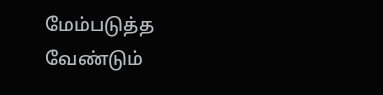மேம்படுத்த வேண்டும்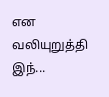என வலியுறுத்தி இந்...